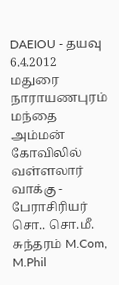DAEIOU - தயவு
6.4.2012 மதுரை நாராயணபுரம் மந்தை அம்மன் கோவிலில் வள்ளலார் வாக்கு - பேராசிரியர் சொ.. சொ.மீ. சுந்தரம் M.Com, M.Phil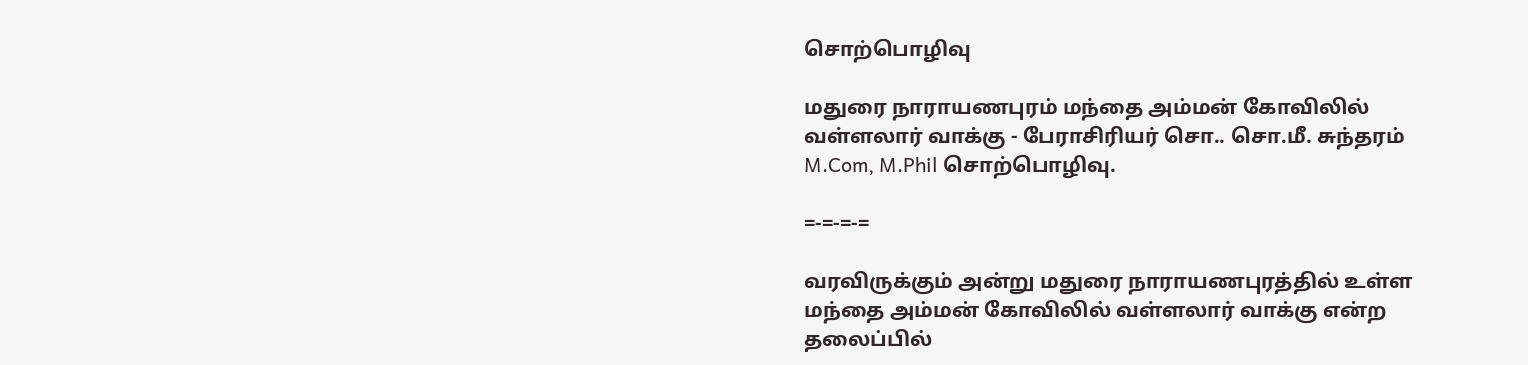சொற்பொழிவு

மதுரை நாராயணபுரம் மந்தை அம்மன் கோவிலில் வள்ளலார் வாக்கு - பேராசிரியர் சொ.. சொ.மீ. சுந்தரம் M.Com, M.Phil சொற்பொழிவு.

=-=-=-=

வரவிருக்கும் அன்று மதுரை நாராயணபுரத்தில் உள்ள மந்தை அம்மன் கோவிலில் வள்ளலார் வாக்கு என்ற தலைப்பில்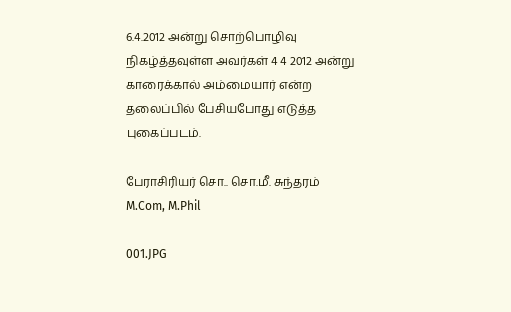6.4.2012 அன்று சொற்பொழிவு நிகழ்த்தவுள்ள அவர்கள் 4 4 2012 அன்று காரைக்கால் அம்மையார் என்ற தலைப்பில் பேசியபோது எடுத்த புகைப்படம்.

பேராசிரியர் சொ.. சொ.மீ. சுந்தரம் M.Com, M.Phil

001.JPG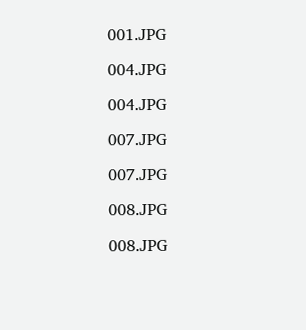001.JPG

004.JPG

004.JPG

007.JPG

007.JPG

008.JPG

008.JPG